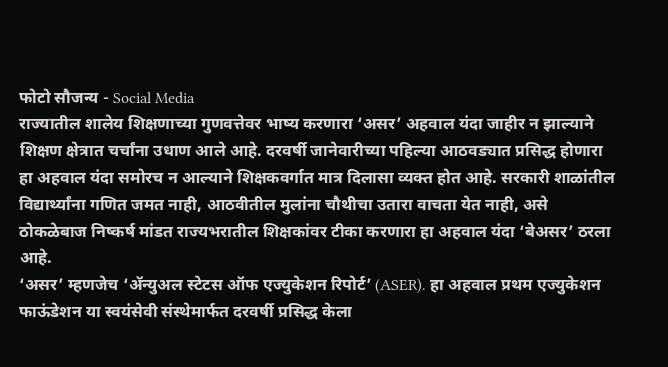फोटो सौजन्य - Social Media
राज्यातील शालेय शिक्षणाच्या गुणवत्तेवर भाष्य करणारा ‘असर’ अहवाल यंदा जाहीर न झाल्याने शिक्षण क्षेत्रात चर्चांना उधाण आले आहे. दरवर्षी जानेवारीच्या पहिल्या आठवड्यात प्रसिद्ध होणारा हा अहवाल यंदा समोरच न आल्याने शिक्षकवर्गात मात्र दिलासा व्यक्त होत आहे. सरकारी शाळांतील विद्यार्थ्यांना गणित जमत नाही, आठवीतील मुलांना चौथीचा उतारा वाचता येत नाही, असे ठोकळेबाज निष्कर्ष मांडत राज्यभरातील शिक्षकांवर टीका करणारा हा अहवाल यंदा ‘बेअसर’ ठरला आहे.
‘असर’ म्हणजेच ‘ॲन्युअल स्टेटस ऑफ एज्युकेशन रिपोर्ट’ (ASER). हा अहवाल प्रथम एज्युकेशन फाऊंडेशन या स्वयंसेवी संस्थेमार्फत दरवर्षी प्रसिद्ध केला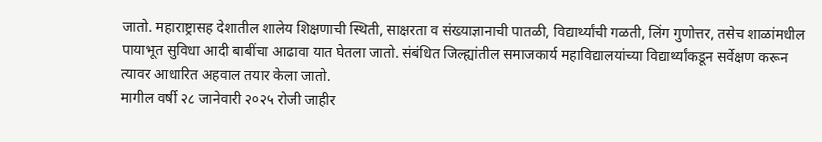जातो. महाराष्ट्रासह देशातील शालेय शिक्षणाची स्थिती, साक्षरता व संख्याज्ञानाची पातळी, विद्यार्थ्यांची गळती, लिंग गुणोत्तर, तसेच शाळांमधील पायाभूत सुविधा आदी बाबींचा आढावा यात घेतला जातो. संबंधित जिल्ह्यांतील समाजकार्य महाविद्यालयांच्या विद्यार्थ्यांकडून सर्वेक्षण करून त्यावर आधारित अहवाल तयार केला जातो.
मागील वर्षी २८ जानेवारी २०२५ रोजी जाहीर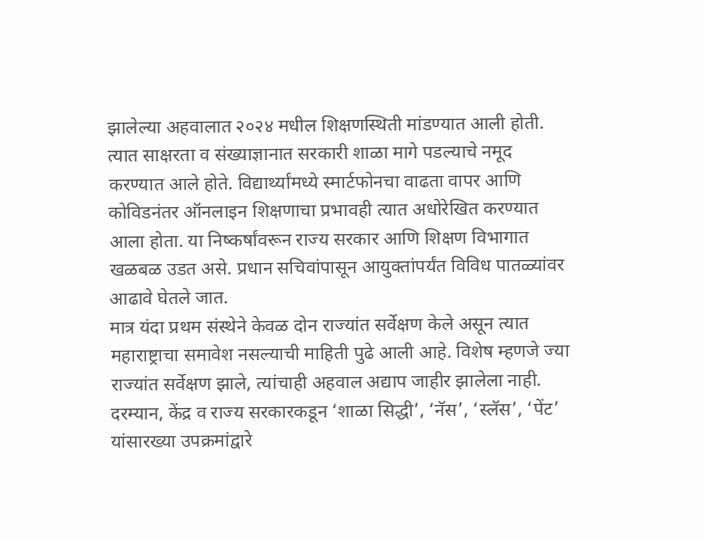झालेल्या अहवालात २०२४ मधील शिक्षणस्थिती मांडण्यात आली होती. त्यात साक्षरता व संख्याज्ञानात सरकारी शाळा मागे पडल्याचे नमूद करण्यात आले होते. विद्यार्थ्यांमध्ये स्मार्टफोनचा वाढता वापर आणि कोविडनंतर ऑनलाइन शिक्षणाचा प्रभावही त्यात अधोरेखित करण्यात आला होता. या निष्कर्षांवरून राज्य सरकार आणि शिक्षण विभागात खळबळ उडत असे. प्रधान सचिवांपासून आयुक्तांपर्यंत विविध पातळ्यांवर आढावे घेतले जात.
मात्र यंदा प्रथम संस्थेने केवळ दोन राज्यांत सर्वेक्षण केले असून त्यात महाराष्ट्राचा समावेश नसल्याची माहिती पुढे आली आहे. विशेष म्हणजे ज्या राज्यांत सर्वेक्षण झाले, त्यांचाही अहवाल अद्याप जाहीर झालेला नाही. दरम्यान, केंद्र व राज्य सरकारकडून ‘शाळा सिद्धी’, ‘नॅस’, ‘स्लॅस’, ‘पेंट’ यांसारख्या उपक्रमांद्वारे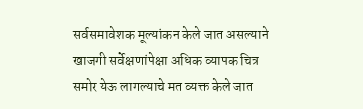सर्वसमावेशक मूल्यांकन केले जात असल्याने खाजगी सर्वेक्षणांपेक्षा अधिक व्यापक चित्र समोर येऊ लागल्याचे मत व्यक्त केले जात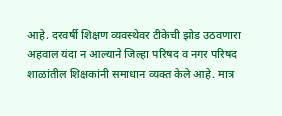आहे. दरवर्षी शिक्षण व्यवस्थेवर टीकेची झोड उठवणारा अहवाल यंदा न आल्याने जिल्हा परिषद व नगर परिषद शाळांतील शिक्षकांनी समाधान व्यक्त केले आहे. मात्र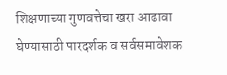शिक्षणाच्या गुणवत्तेचा खरा आढावा घेण्यासाठी पारदर्शक व सर्वसमावेशक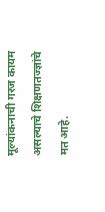मूल्यांकनाची गरज कायम असल्याचे शिक्षणतज्ज्ञांचे मत आहे.